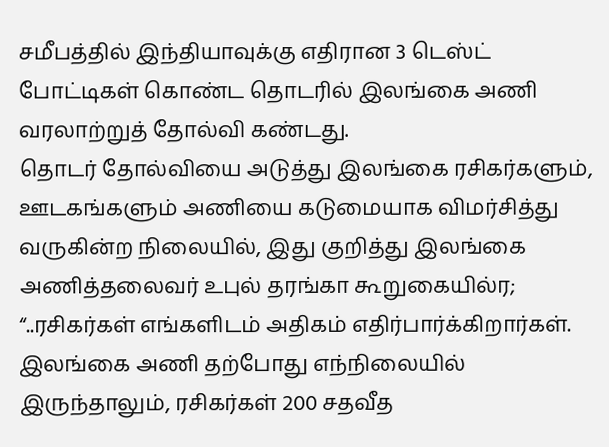சமீபத்தில் இந்தியாவுக்கு எதிரான 3 டெஸ்ட் போட்டிகள் கொண்ட தொடரில் இலங்கை அணி வரலாற்றுத் தோல்வி கண்டது.
தொடர் தோல்வியை அடுத்து இலங்கை ரசிகர்களும், ஊடகங்களும் அணியை கடுமையாக விமர்சித்து வருகின்ற நிலையில், இது குறித்து இலங்கை அணித்தலைவர் உபுல் தரங்கா கூறுகையில்ர;
“..ரசிகர்கள் எங்களிடம் அதிகம் எதிர்பார்க்கிறார்கள். இலங்கை அணி தற்போது எந்நிலையில் இருந்தாலும், ரசிகர்கள் 200 சதவீத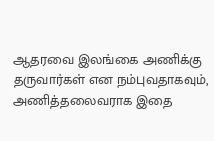ஆதரவை இலங்கை அணிக்கு தருவார்கள் என நம்புவதாகவும், அணித்தலைவராக இதை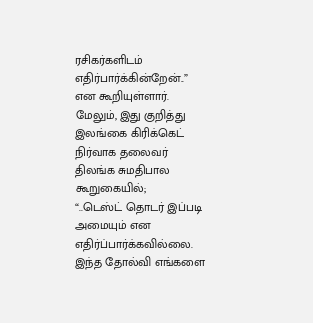ரசிகர்களிடம் எதிர்பார்க்கின்றேன்..” என கூறியுள்ளார்.
மேலும், இது குறித்து இலங்கை கிரிக்கெட் நிர்வாக தலைவர் திலங்க சுமதிபால கூறுகையில்;
“..டெஸ்ட் தொடர் இப்படி அமையும் என எதிர்ப்பார்க்கவில்லை. இந்த தோல்வி எங்களை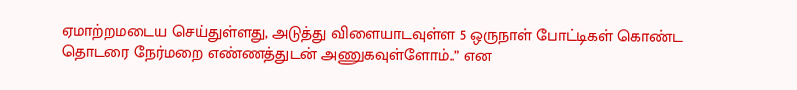ஏமாற்றமடைய செய்துள்ளது, அடுத்து விளையாடவுள்ள 5 ஒருநாள் போட்டிகள் கொண்ட தொடரை நேர்மறை எண்ணத்துடன் அணுகவுள்ளோம்..” என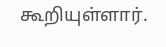கூறியுள்ளார்.